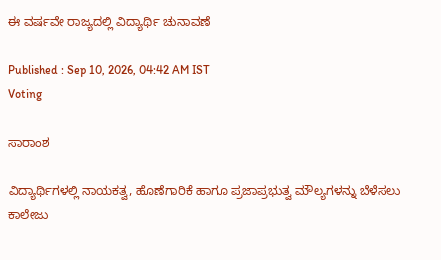ಈ ವರ್ಷವೇ ರಾಜ್ಯದಲ್ಲಿ ವಿದ್ಯಾರ್ಥಿ ಚುನಾವಣೆ

Published : Sep 10, 2026, 04:42 AM IST
Voting

ಸಾರಾಂಶ

ವಿದ್ಯಾರ್ಥಿಗಳಲ್ಲಿ ನಾಯಕತ್ವ, ಹೊಣೆಗಾರಿಕೆ ಹಾಗೂ ಪ್ರಜಾಪ್ರಭುತ್ವ ಮೌಲ್ಯಗಳನ್ನು ಬೆಳೆಸಲು ಕಾಲೇಜು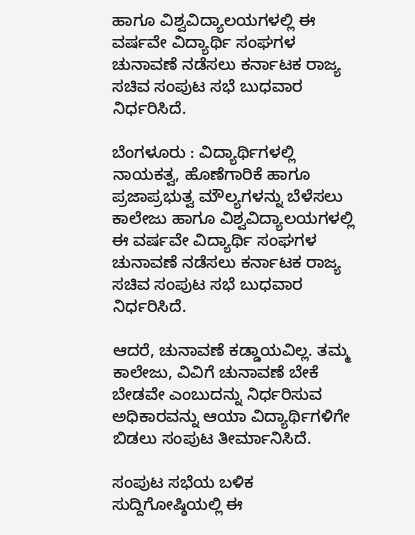ಹಾಗೂ ವಿಶ್ವವಿದ್ಯಾಲಯಗಳಲ್ಲಿ ಈ ವರ್ಷವೇ ವಿದ್ಯಾರ್ಥಿ ಸಂಘಗಳ ಚುನಾವಣೆ ನಡೆಸಲು ಕರ್ನಾಟಕ ರಾಜ್ಯ ಸಚಿವ ಸಂಪುಟ ಸಭೆ ಬುಧವಾರ ನಿರ್ಧರಿಸಿದೆ.

ಬೆಂಗಳೂರು : ವಿದ್ಯಾರ್ಥಿಗಳಲ್ಲಿ ನಾಯಕತ್ವ, ಹೊಣೆಗಾರಿಕೆ ಹಾಗೂ ಪ್ರಜಾಪ್ರಭುತ್ವ ಮೌಲ್ಯಗಳನ್ನು ಬೆಳೆಸಲು ಕಾಲೇಜು ಹಾಗೂ ವಿಶ್ವವಿದ್ಯಾಲಯಗಳಲ್ಲಿ ಈ ವರ್ಷವೇ ವಿದ್ಯಾರ್ಥಿ ಸಂಘಗಳ ಚುನಾವಣೆ ನಡೆಸಲು ಕರ್ನಾಟಕ ರಾಜ್ಯ ಸಚಿವ ಸಂಪುಟ ಸಭೆ ಬುಧವಾರ ನಿರ್ಧರಿಸಿದೆ.

ಆದರೆ, ಚುನಾವಣೆ ಕಡ್ಡಾಯವಿಲ್ಲ. ತಮ್ಮ ಕಾಲೇಜು, ವಿವಿಗೆ ಚುನಾವಣೆ ಬೇಕೆ ಬೇಡವೇ ಎಂಬುದನ್ನು ನಿರ್ಧರಿಸುವ ಅಧಿಕಾರವನ್ನು ಆಯಾ ವಿದ್ಯಾರ್ಥಿಗಳಿಗೇ ಬಿಡಲು ಸಂಪುಟ ತೀರ್ಮಾನಿಸಿದೆ.

ಸಂಪುಟ ಸಭೆಯ ಬಳಿಕ ಸುದ್ದಿಗೋಷ್ಠಿಯಲ್ಲಿ ಈ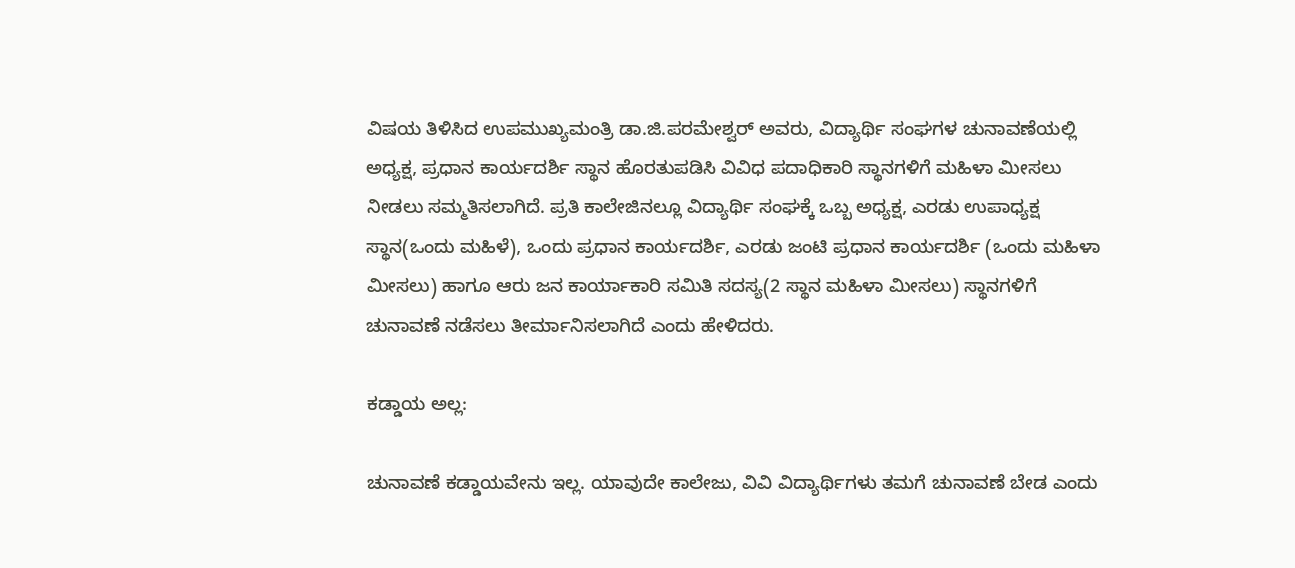ವಿಷಯ ತಿಳಿಸಿದ ಉಪಮುಖ್ಯಮಂತ್ರಿ ಡಾ.ಜಿ.ಪರಮೇಶ್ವರ್‌ ಅವರು, ವಿದ್ಯಾರ್ಥಿ ಸಂಘಗಳ ಚುನಾವಣೆಯಲ್ಲಿ ಅಧ್ಯಕ್ಷ, ಪ್ರಧಾನ ಕಾರ್ಯದರ್ಶಿ ಸ್ಥಾನ ಹೊರತುಪಡಿಸಿ ವಿವಿಧ ಪದಾಧಿಕಾರಿ ಸ್ಥಾನಗಳಿಗೆ ಮಹಿಳಾ ಮೀಸಲು ನೀಡಲು ಸಮ್ಮತಿಸಲಾಗಿದೆ. ಪ್ರತಿ ಕಾಲೇಜಿನಲ್ಲೂ ವಿದ್ಯಾರ್ಥಿ ಸಂಘಕ್ಕೆ ಒಬ್ಬ ಅಧ್ಯಕ್ಷ, ಎರಡು ಉಪಾಧ್ಯಕ್ಷ ಸ್ಥಾನ(ಒಂದು ಮಹಿಳೆ), ಒಂದು ಪ್ರಧಾನ ಕಾರ್ಯದರ್ಶಿ, ಎರಡು ಜಂಟಿ ಪ್ರಧಾನ ಕಾರ್ಯದರ್ಶಿ (ಒಂದು ಮಹಿಳಾ ಮೀಸಲು) ಹಾಗೂ ಆರು ಜನ ಕಾರ್ಯಾಕಾರಿ ಸಮಿತಿ ಸದಸ್ಯ(2 ಸ್ಥಾನ ಮಹಿಳಾ ಮೀಸಲು) ಸ್ಥಾನಗಳಿಗೆ ಚುನಾವಣೆ ನಡೆಸಲು ತೀರ್ಮಾನಿಸಲಾಗಿದೆ ಎಂದು ಹೇಳಿದರು.

ಕಡ್ಡಾಯ ಅಲ್ಲ:

ಚುನಾವಣೆ ಕಡ್ಡಾಯವೇನು ಇಲ್ಲ. ಯಾವುದೇ ಕಾಲೇಜು, ವಿವಿ ವಿದ್ಯಾರ್ಥಿಗಳು ತಮಗೆ ಚುನಾವಣೆ ಬೇಡ ಎಂದು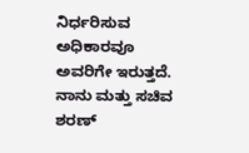ನಿರ್ಧರಿಸುವ ಅಧಿಕಾರವೂ ಅವರಿಗೇ ಇರುತ್ತದೆ. ನಾನು ಮತ್ತು ಸಚಿವ ಶರಣ್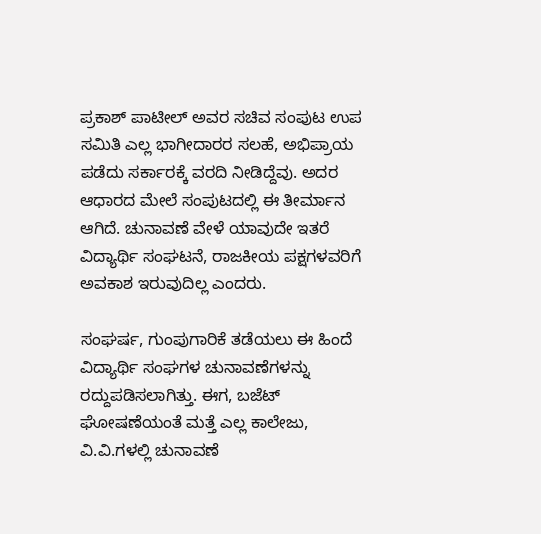ಪ್ರಕಾಶ್‌ ಪಾಟೀಲ್‌ ಅವರ ಸಚಿವ ಸಂಪುಟ ಉಪ ಸಮಿತಿ ಎಲ್ಲ ಭಾಗೀದಾರರ ಸಲಹೆ, ಅಭಿಪ್ರಾಯ ಪಡೆದು ಸರ್ಕಾರಕ್ಕೆ ವರದಿ ನೀಡಿದ್ದೆವು. ಅದರ ಆಧಾರದ ಮೇಲೆ ಸಂಪುಟದಲ್ಲಿ ಈ ತೀರ್ಮಾನ ಆಗಿದೆ. ಚುನಾವಣೆ ವೇಳೆ ಯಾವುದೇ ಇತರೆ ವಿದ್ಯಾರ್ಥಿ ಸಂಘಟನೆ, ರಾಜಕೀಯ ಪಕ್ಷಗಳವರಿಗೆ ಅವಕಾಶ ಇರುವುದಿಲ್ಲ ಎಂದರು.

ಸಂಘರ್ಷ, ಗುಂಪುಗಾರಿಕೆ ತಡೆಯಲು ಈ ಹಿಂದೆ ವಿದ್ಯಾರ್ಥಿ ಸಂಘಗಳ ಚುನಾವಣೆಗಳನ್ನು ರದ್ದುಪಡಿಸಲಾಗಿತ್ತು. ಈಗ, ಬಜೆಟ್‌ ಘೋಷಣೆಯಂತೆ ಮತ್ತೆ ಎಲ್ಲ ಕಾಲೇಜು, ವಿ.ವಿ.ಗಳಲ್ಲಿ ಚುನಾವಣೆ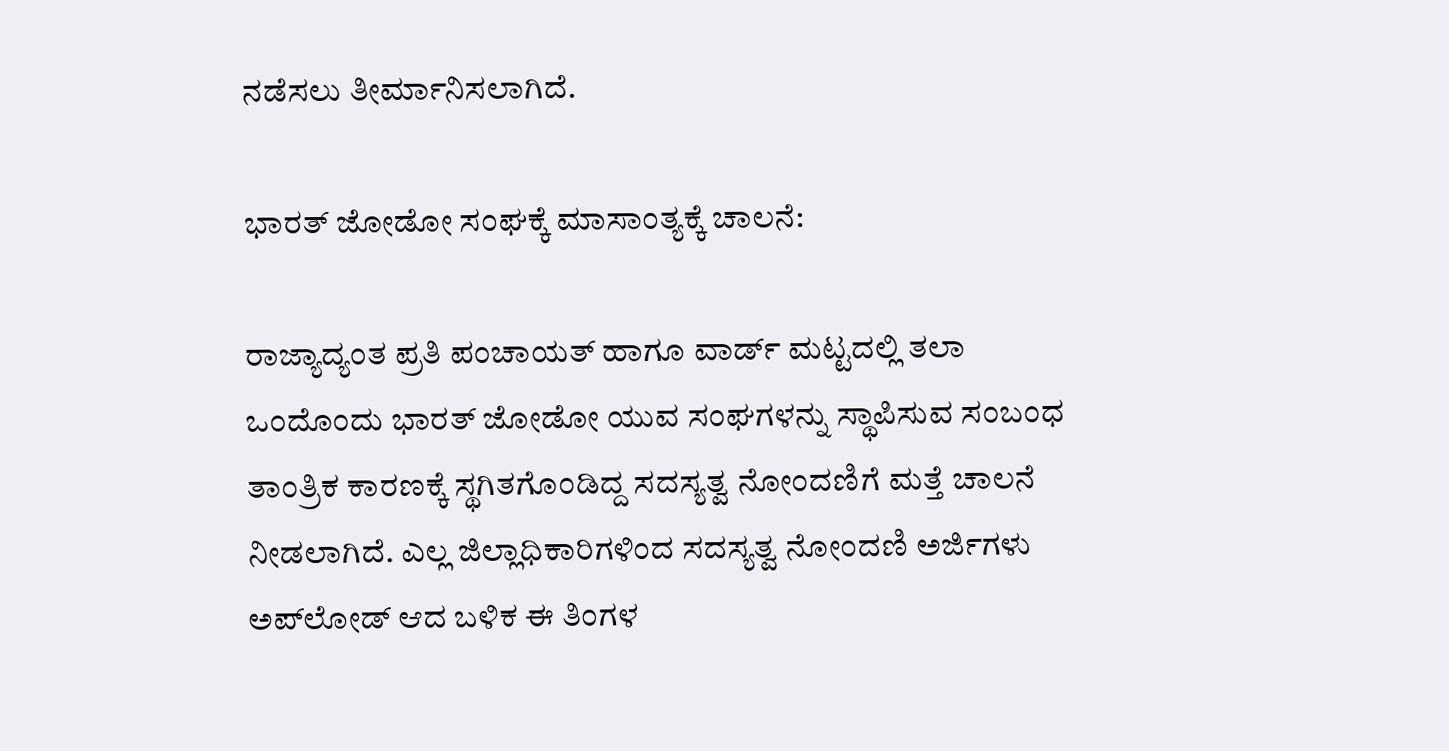ನಡೆಸಲು ತೀರ್ಮಾನಿಸಲಾಗಿದೆ.

ಭಾರತ್‌ ಜೋಡೋ ಸಂಘಕ್ಕೆ ಮಾಸಾಂತ್ಯಕ್ಕೆ ಚಾಲನೆ:

ರಾಜ್ಯಾದ್ಯಂತ ಪ್ರತಿ ಪಂಚಾಯತ್‌ ಹಾಗೂ ವಾರ್ಡ್‌ ಮಟ್ಟದಲ್ಲಿ ತಲಾ ಒಂದೊಂದು ಭಾರತ್‌ ಜೋಡೋ ಯುವ ಸಂಘಗಳನ್ನು ಸ್ಥಾಪಿಸುವ ಸಂಬಂಧ ತಾಂತ್ರಿಕ ಕಾರಣಕ್ಕೆ ಸ್ಥಗಿತಗೊಂಡಿದ್ದ ಸದಸ್ಯತ್ವ ನೋಂದಣಿಗೆ ಮತ್ತೆ ಚಾಲನೆ ನೀಡಲಾಗಿದೆ. ಎಲ್ಲ ಜಿಲ್ಲಾಧಿಕಾರಿಗಳಿಂದ ಸದಸ್ಯತ್ವ ನೋಂದಣಿ ಅರ್ಜಿಗಳು ಅಪ್‌ಲೋಡ್‌ ಆದ ಬಳಿಕ ಈ ತಿಂಗಳ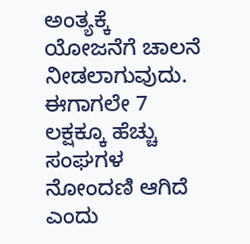ಅಂತ್ಯಕ್ಕೆ ಯೋಜನೆಗೆ ಚಾಲನೆ ನೀಡಲಾಗುವುದು. ಈಗಾಗಲೇ 7 ಲಕ್ಷಕ್ಕೂ ಹೆಚ್ಚು ಸಂಘಗಳ ನೋಂದಣಿ ಆಗಿದೆ ಎಂದು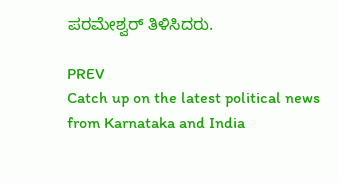ಪರಮೇಶ್ವರ್‌ ತಿಳಿಸಿದರು.

PREV
Catch up on the latest political news from Karnataka and India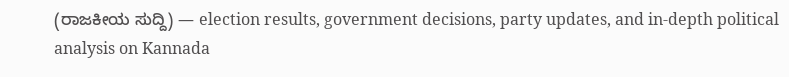(ರಾಜಕೀಯ ಸುದ್ದಿ) — election results, government decisions, party updates, and in-depth political analysis on Kannada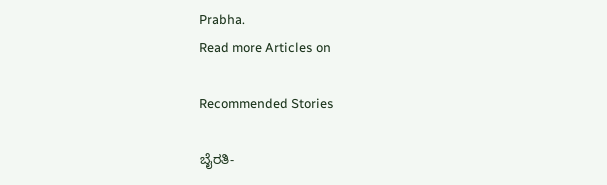Prabha.
Read more Articles on

Recommended Stories

ಬೈರತಿ-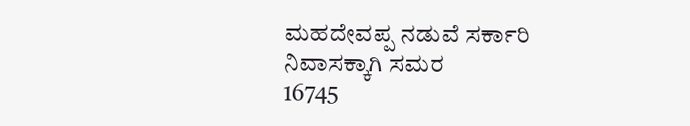ಮಹದೇವಪ್ಪ ನಡುವೆ ಸರ್ಕಾರಿ ನಿವಾಸಕ್ಕಾಗಿ ಸಮರ
16745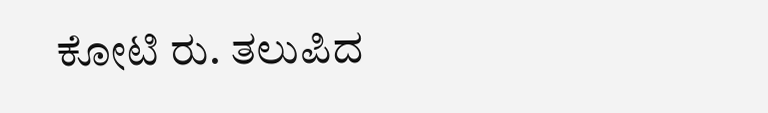ಕೋಟಿ ರು. ತಲುಪಿದ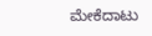ಮೇಕೆದಾಟು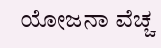ಯೋಜನಾ ವೆಚ್ಚ